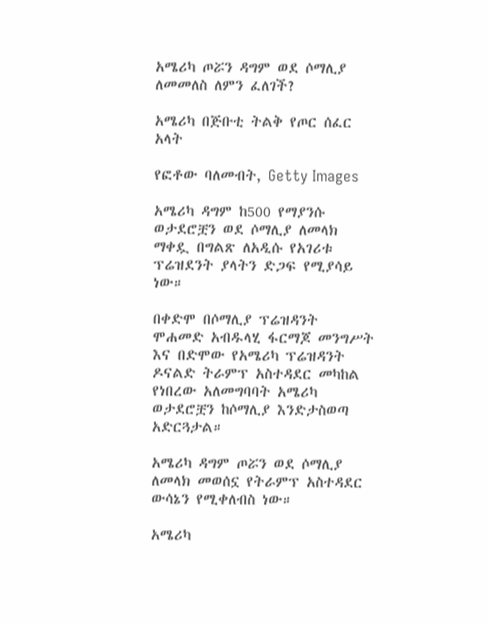አሜሪካ ጦሯን ዳግም ወደ ሶማሊያ ለመመለስ ለምን ፈለገች?

አሜሪካ በጅቡቲ ትልቅ የጦር ሰፈር አላት

የፎቶው ባለመብት, Getty Images

አሜሪካ ዳግም ከ500 የማያንሱ ወታደሮቿን ወደ ሶማሊያ ለመላክ ማቀዷ በግልጽ ለአዲሱ የአገሪቱ ፕሬዝደንት ያላትን ድጋፍ የሚያሳይ ነው።

በቀድሞ በሶማሊያ ፕሬዝዳንት ሞሐመድ አብዱላሂ ፋርማጆ መንግሥት እና በድሞው የአሜሪካ ፕሬዝዳንት ዶናልድ ትራምፕ አስተዳደር መካከል የነበረው አለመግባባት አሜሪካ ወታደሮቿን ከሶማሊያ እንድታስወጣ አድርጓታል።

አሜሪካ ዳግም ጦሯን ወደ ሶማሊያ ለመላክ መወሰኗ የትራምፕ አስተዳደር ውሳኔን የሚቀለብስ ነው።

አሜሪካ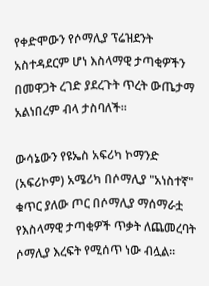የቀድሞውን የሶማሊያ ፕሬዝደንት አስተዳደርም ሆነ እስላማዊ ታጣቂዎችን በመዋጋት ረገድ ያደረጉት ጥረት ውጤታማ አልነበረም ብላ ታስባለች።

ውሳኔውን የዩኤስ አፍሪካ ኮማንድ (አፍሪኮም) አሜሪካ በሶማሊያ "አነስተኛ" ቁጥር ያለው ጦር በሶማሊያ ማሰማራቷ የእስላማዊ ታጣቂዎች ጥቃት ለጨመረባት ሶማሊያ እረፍት የሚሰጥ ነው ብሏል።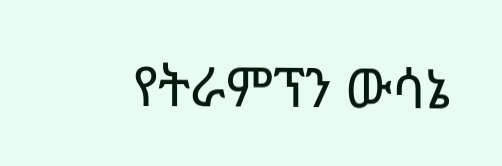የትራምፕን ውሳኔ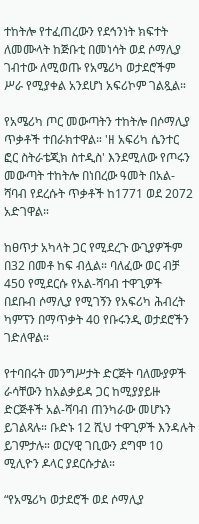ተከትሎ የተፈጠረውን የደኅንነት ክፍተት ለመሙላት ከጅቡቲ በመነሳት ወደ ሶማሊያ ገብተው ለሚወጡ የአሜሪካ ወታደሮችም ሥራ የሚያቀል አንደሆነ አፍሪኮም ገልጿል።

የአሜሪካ ጦር መውጣትን ተከትሎ በሶማሊያ ጥቃቶች ተበራክተዋል። 'ዘ አፍሪካ ሴንተር ፎር ስትራቴጂክ ስተዲስ' እንደሚለው የጦሩን መውጣት ተከትሎ በነበረው ዓመት በአል-ሻባብ የደረሱት ጥቃቶች ከ1771 ወደ 2072 አድገዋል።

ከፀጥታ አካላት ጋር የሚደረጉ ውጊያዎችም በ32 በመቶ ከፍ ብሏል። ባለፈው ወር ብቻ 450 የሚደርሱ የአል-ሻባብ ተዋጊዎች በደቡብ ሶማሊያ የሚገኝን የአፍሪካ ሕብረት ካምፕን በማጥቃት 40 የቡሩንዲ ወታደሮችን ገድለዋል።

የተባበሩት መንግሥታት ድርጅት ባለሙያዎች ራሳቸውን ከአልቃይዳ ጋር ከሚያያይዙ ድርጅቶች አል-ሻባብ ጠንካራው መሆኑን ይገልጻሉ። ቡድኑ 12 ሺህ ተዋጊዎች እንዳሉት ይገምታሉ። ወርሃዊ ገቢውን ደግሞ 10 ሚሊዮን ዶላር ያደርሱታል።

“የአሜሪካ ወታደሮች ወደ ሶማሊያ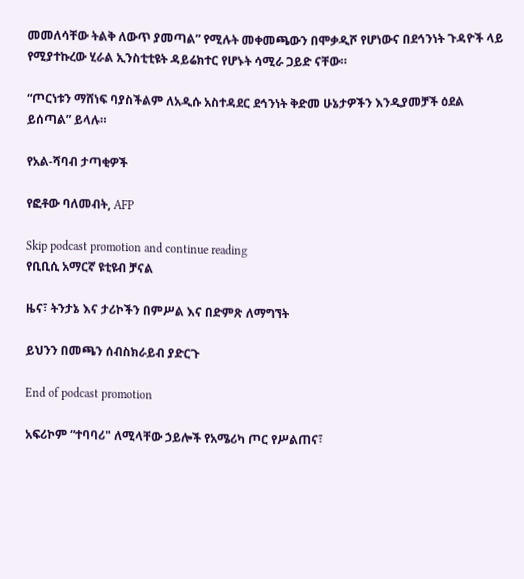መመለሳቸው ትልቅ ለውጥ ያመጣል” የሚሉት መቀመጫውን በሞቃዲሾ የሆነውና በደኅንነት ጉዳዮች ላይ የሚያተኩረው ሂራል ኢንስቲቲዩት ዳይሬክተር የሆኑት ሳሚራ ጋይድ ናቸው።

“ጦርነቱን ማሸነፍ ባያስችልም ለአዲሱ አስተዳደር ደኅንነት ቅድመ ሁኔታዎችን እንዲያመቻች ዕደል ይሰጣል” ይላሉ።

የአል-ሻባብ ታጣቂዎች

የፎቶው ባለመብት, AFP

Skip podcast promotion and continue reading
የቢቢሲ አማርኛ ዩቲዩብ ቻናል

ዜና፣ ትንታኔ እና ታሪኮችን በምሥል እና በድምጽ ለማግኘት

ይህንን በመጫን ሰብስክራይብ ያድርጉ

End of podcast promotion

አፍሪኮም “ተባባሪ" ለሚላቸው ኃይሎች የአሜሪካ ጦር የሥልጠና፣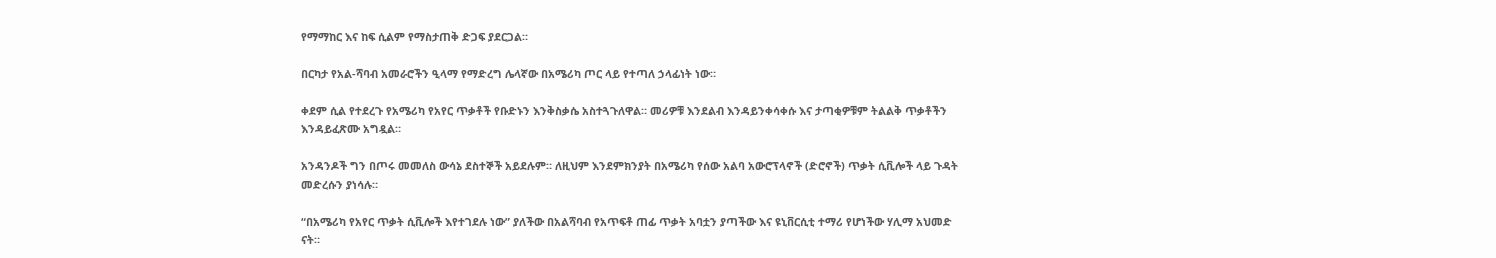የማማከር እና ከፍ ሲልም የማስታጠቅ ድጋፍ ያደርጋል።

በርካታ የአል-ሻባብ አመራሮችን ዒላማ የማድረግ ሌላኛው በአሜሪካ ጦር ላይ የተጣለ ኃላፊነት ነው።

ቀደም ሲል የተደረጉ የአሜሪካ የአየር ጥቃቶች የቡድኑን እንቅስቃሴ አስተጓጉለዋል። መሪዎቹ እንደልብ እንዳይንቀሳቀሱ እና ታጣቂዎቹም ትልልቅ ጥቃቶችን እንዳይፈጽሙ አግዷል።

አንዳንዶች ግን በጦሩ መመለስ ውሳኔ ደስተኞች አይደሉም። ለዚህም እንደምክንያት በአሜሪካ የሰው አልባ አውሮፕላኖች (ድሮኖች) ጥቃት ሲቪሎች ላይ ጉዳት መድረሱን ያነሳሉ።

“በአሜሪካ የአየር ጥቃት ሲቪሎች እየተገደሉ ነው” ያለችው በአልሻባብ የአጥፍቶ ጠፊ ጥቃት አባቷን ያጣችው እና ዩኒቨርሲቲ ተማሪ የሆነችው ሃሊማ አህመድ ናት።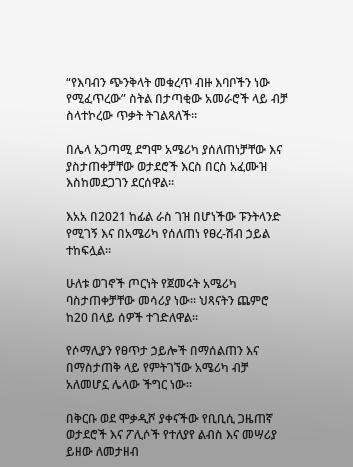“የእባብን ጭንቅላት መቁረጥ ብዙ እባቦችን ነው የሚፈጥረው” ስትል በታጣቂው አመራሮች ላይ ብቻ ስላተኮረው ጥቃት ትገልጻለች።

በሌላ አጋጣሚ ደግሞ አሜሪካ ያሰለጠነቻቸው እና ያስታጠቀቻቸው ወታደሮች እርስ በርስ አፈሙዝ እስከመደጋገን ደርሰዋል።

እአአ በ2021 ከፊል ራስ ገዝ በሆነችው ፑንትላንድ የሚገኝ እና በአሜሪካ የሰለጠነ የፀረ-ሽብ ኃይል ተከፍሏል።

ሁለቱ ወገኖች ጦርነት የጀመሩት አሜሪካ ባስታጠቀቻቸው መሳሪያ ነው። ህጻናትን ጨምሮ ከ20 በላይ ሰዎች ተገድለዋል።

የሶማሊያን የፀጥታ ኃይሎች በማሰልጠን እና በማስታጠቅ ላይ የምትገኘው አሜሪካ ብቻ አለመሆኗ ሌላው ችግር ነው።

በቅርቡ ወደ ሞቃዲሾ ያቀናችው የቢቢሲ ጋዜጠኛ ወታደሮች እና ፖሊሶች የተለያየ ልብስ እና መሣሪያ ይዘው ለመታዘብ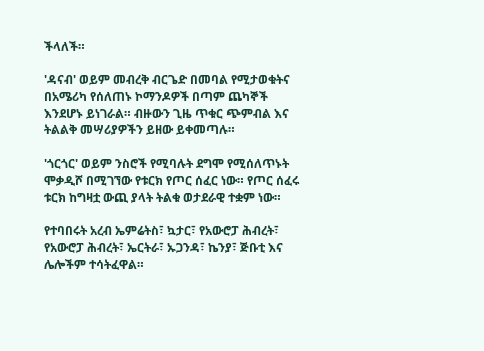ችላለች።

'ዳናብ' ወይም መብረቅ ብርጌድ በመባል የሚታወቁትና በአሜሪካ የሰለጠኑ ኮማንዶዎች በጣም ጨካኞች እንደሆኑ ይነገራል። ብዙውን ጊዜ ጥቁር ጭምብል እና ትልልቅ መሣሪያዎችን ይዘው ይቀመጣሉ።

'ጎርጎር' ወይም ንስሮች የሚባሉት ደግሞ የሚሰለጥኑት ሞቃዲሾ በሚገኘው የቱርክ የጦር ሰፈር ነው። የጦር ሰፈሩ ቱርክ ከግዛቷ ውጪ ያላት ትልቁ ወታደራዊ ተቋም ነው።

የተባበሩት አረብ ኤምሬትስ፣ ኳታር፣ የአውሮፓ ሕብረት፣ የአውሮፓ ሕብረት፣ ኤርትራ፣ ኡጋንዳ፣ ኬንያ፣ ጅቡቲ እና ሌሎችም ተሳትፈዋል።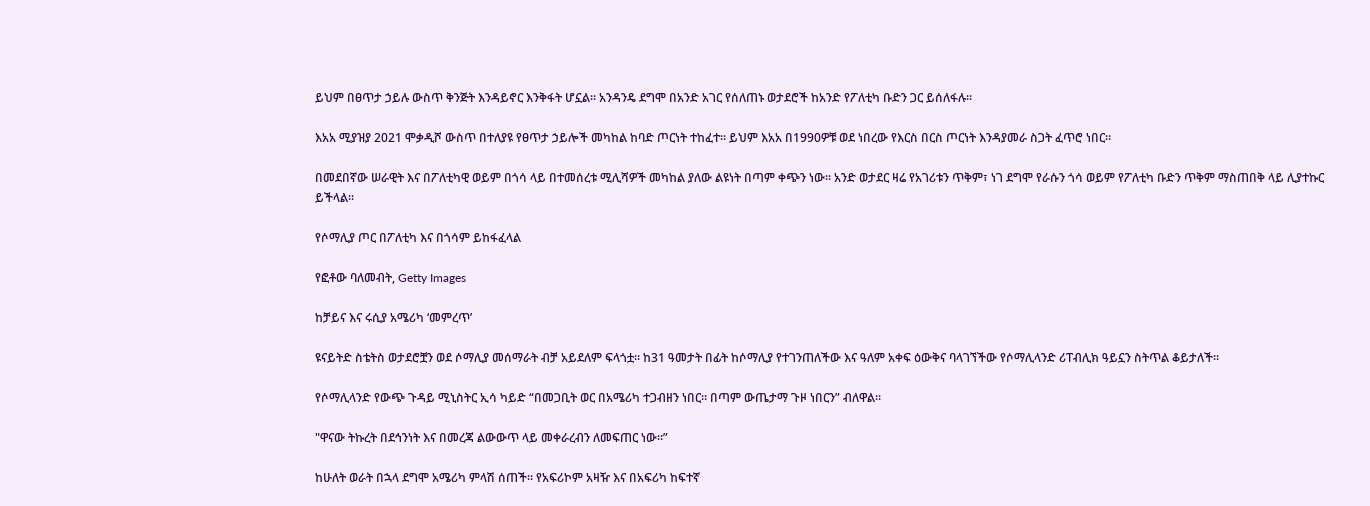ይህም በፀጥታ ኃይሉ ውስጥ ቅንጅት እንዳይኖር እንቅፋት ሆኗል። አንዳንዴ ደግሞ በአንድ አገር የሰለጠኑ ወታደሮች ከአንድ የፖለቲካ ቡድን ጋር ይሰለፋሉ።

እአአ ሚያዝያ 2021 ሞቃዲሾ ውስጥ በተለያዩ የፀጥታ ኃይሎች መካከል ከባድ ጦርነት ተከፈተ። ይህም እአአ በ1990ዎቹ ወደ ነበረው የእርስ በርስ ጦርነት እንዳያመራ ስጋት ፈጥሮ ነበር።

በመደበኛው ሠራዊት እና በፖለቲካዊ ወይም በጎሳ ላይ በተመሰረቱ ሚሊሻዎች መካከል ያለው ልዩነት በጣም ቀጭን ነው። አንድ ወታደር ዛሬ የአገሪቱን ጥቅም፣ ነገ ደግሞ የራሱን ጎሳ ወይም የፖለቲካ ቡድን ጥቅም ማስጠበቅ ላይ ሊያተኩር ይችላል።

የሶማሊያ ጦር በፖለቲካ እና በጎሳም ይከፋፈላል

የፎቶው ባለመብት, Getty Images

ከቻይና እና ሩሲያ አሜሪካ ‘መምረጥ’

ዩናይትድ ስቴትስ ወታደሮቿን ወደ ሶማሊያ መሰማራት ብቻ አይደለም ፍላጎቷ። ከ31 ዓመታት በፊት ከሶማሊያ የተገንጠለችው እና ዓለም አቀፍ ዕውቅና ባላገኘችው የሶማሊላንድ ሪፐብሊክ ዓይኗን ስትጥል ቆይታለች።

የሶማሊላንድ የውጭ ጉዳይ ሚኒስትር ኢሳ ካይድ “በመጋቢት ወር በአሜሪካ ተጋብዘን ነበር። በጣም ውጤታማ ጉዞ ነበርን” ብለዋል።

"ዋናው ትኩረት በደኅንነት እና በመረጃ ልውውጥ ላይ መቀራረብን ለመፍጠር ነው።”

ከሁለት ወራት በኋላ ደግሞ አሜሪካ ምላሽ ሰጠች። የአፍሪኮም አዛዥ እና በአፍሪካ ከፍተኛ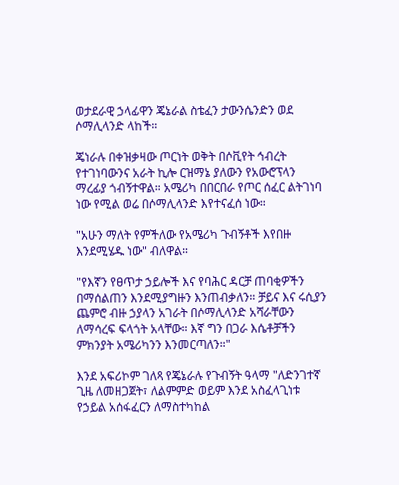ወታደራዊ ኃላፊዋን ጄኔራል ስቴፈን ታውንሴንድን ወደ ሶማሊላንድ ላከች።

ጄነራሉ በቀዝቃዛው ጦርነት ወቅት በሶቪየት ኅብረት የተገነባውንና አራት ኪሎ ርዝማኔ ያለውን የአውሮፕላን ማረፊያ ጎብኝተዋል። አሜሪካ በበርበራ የጦር ሰፈር ልትገነባ ነው የሚል ወሬ በሶማሊላንድ እየተናፈሰ ነው።

"አሁን ማለት የምችለው የአሜሪካ ጉብኝቶች እየበዙ እንደሚሄዱ ነው" ብለዋል።

"የእኛን የፀጥታ ኃይሎች እና የባሕር ዳርቻ ጠባቂዎችን በማሰልጠን እንደሚያግዙን እንጠብቃለን። ቻይና እና ሩሲያን ጨምሮ ብዙ ኃያላን አገራት በሶማሊላንድ አሻራቸውን ለማሳረፍ ፍላጎት አላቸው። እኛ ግን በጋራ እሴቶቻችን ምክንያት አሜሪካንን እንመርጣለን።"

እንደ አፍሪኮም ገለጻ የጄኔራሉ የጉብኝት ዓላማ "ለድንገተኛ ጊዜ ለመዘጋጀት፣ ለልምምድ ወይም እንደ አስፈላጊነቱ የኃይል አሰፋፈርን ለማስተካከል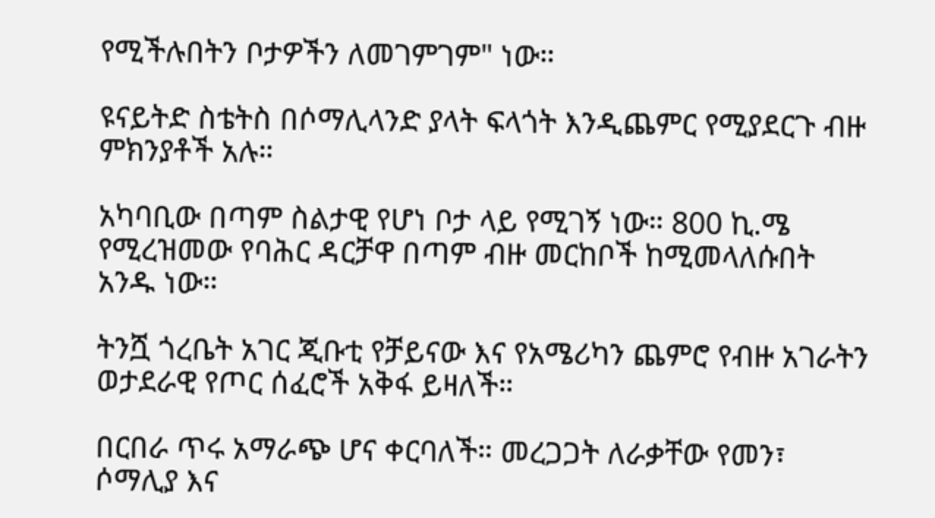የሚችሉበትን ቦታዎችን ለመገምገም" ነው።

ዩናይትድ ስቴትስ በሶማሊላንድ ያላት ፍላጎት እንዲጨምር የሚያደርጉ ብዙ ምክንያቶች አሉ።

አካባቢው በጣም ስልታዊ የሆነ ቦታ ላይ የሚገኝ ነው። 800 ኪ.ሜ የሚረዝመው የባሕር ዳርቻዋ በጣም ብዙ መርከቦች ከሚመላለሱበት አንዱ ነው።

ትንሿ ጎረቤት አገር ጂቡቲ የቻይናው እና የአሜሪካን ጨምሮ የብዙ አገራትን ወታደራዊ የጦር ሰፈሮች አቅፋ ይዛለች።

በርበራ ጥሩ አማራጭ ሆና ቀርባለች። መረጋጋት ለራቃቸው የመን፣ ሶማሊያ እና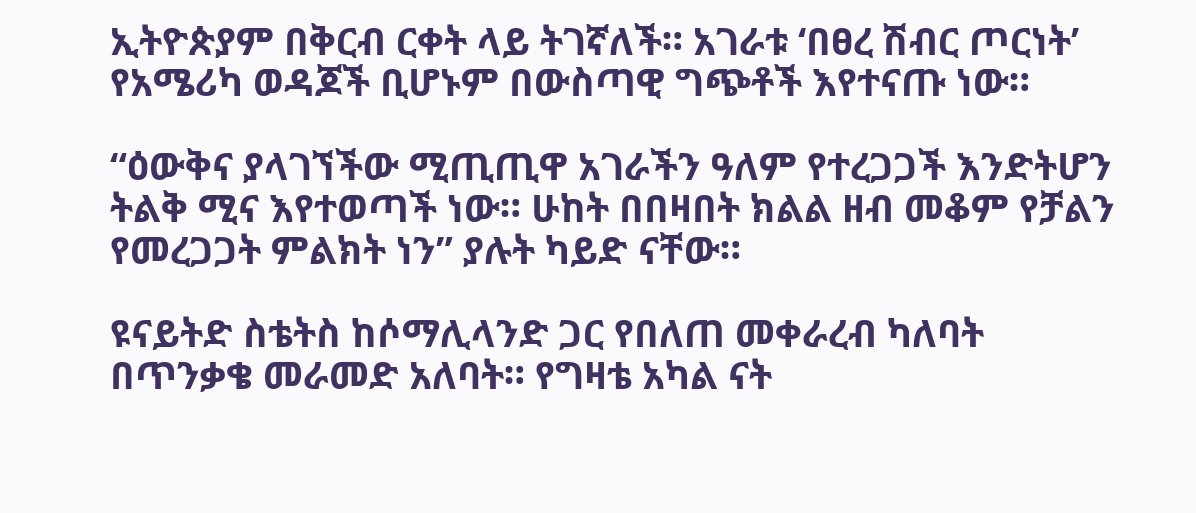ኢትዮጵያም በቅርብ ርቀት ላይ ትገኛለች። አገራቱ ‘በፀረ ሽብር ጦርነት’ የአሜሪካ ወዳጆች ቢሆኑም በውስጣዊ ግጭቶች እየተናጡ ነው።

“ዕውቅና ያላገኘችው ሚጢጢዋ አገራችን ዓለም የተረጋጋች እንድትሆን ትልቅ ሚና እየተወጣች ነው። ሁከት በበዛበት ክልል ዘብ መቆም የቻልን የመረጋጋት ምልክት ነን” ያሉት ካይድ ናቸው።

ዩናይትድ ስቴትስ ከሶማሊላንድ ጋር የበለጠ መቀራረብ ካለባት በጥንቃቄ መራመድ አለባት። የግዛቴ አካል ናት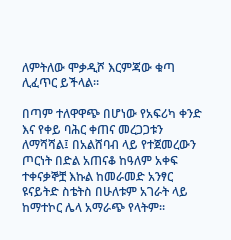ለምትለው ሞቃዲሾ እርምጃው ቁጣ ሊፈጥር ይችላል።

በጣም ተለዋዋጭ በሆነው የአፍሪካ ቀንድ እና የቀይ ባሕር ቀጠና መረጋጋቱን ለማሻሻል፤ በአልሸባብ ላይ የተጀመረውን ጦርነት በድል አጠናቆ ከዓለም አቀፍ ተቀናቃኞቿ እኩል ከመራመድ አንፃር ዩናይትድ ስቴትስ በሁለቱም አገራት ላይ ከማተኮር ሌላ አማራጭ የላትም።